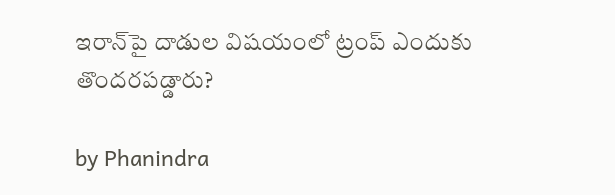ఇరాన్‌పై దాడుల విషయంలో ట్రంప్ ఎందుకు తొందరపడ్డారు?

by Phanindra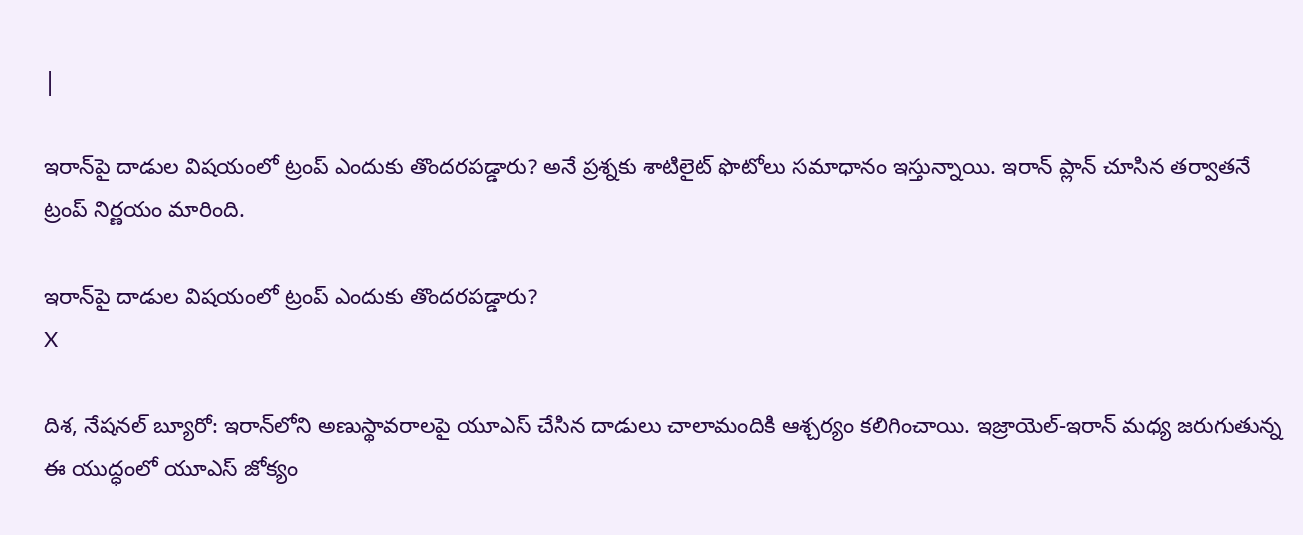|

ఇరాన్‌పై దాడుల విషయంలో ట్రంప్ ఎందుకు తొందరపడ్డారు? అనే ప్రశ్నకు శాటిలైట్ ఫొటోలు సమాధానం ఇస్తున్నాయి. ఇరాన్ ప్లాన్ చూసిన తర్వాతనే ట్రంప్ నిర్ణయం మారింది.

ఇరాన్‌పై దాడుల విషయంలో ట్రంప్ ఎందుకు తొందరపడ్డారు?
X

దిశ, నేషనల్ బ్యూరో: ఇరాన్‌లోని అణుస్థావరాలపై యూఎస్ చేసిన దాడులు చాలామందికి ఆశ్చర్యం కలిగించాయి. ఇజ్రాయెల్-ఇరాన్ మధ్య జరుగుతున్న ఈ యుద్ధంలో యూఎస్ జోక్యం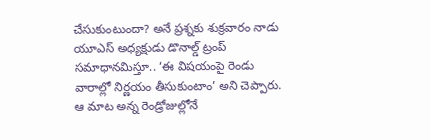చేసుకుంటుందా? అనే ప్రశ్నకు శుక్రవారం నాడు యూఎస్ అధ్యక్షుడు డొనాల్డ్ ట్రంప్ సమాధానమిస్తూ.. ‘ఈ విషయంపై రెండు వారాల్లో నిర్ణయం తీసుకుంటాం’ అని చెప్పారు. ఆ మాట అన్న రెండ్రోజుల్లోనే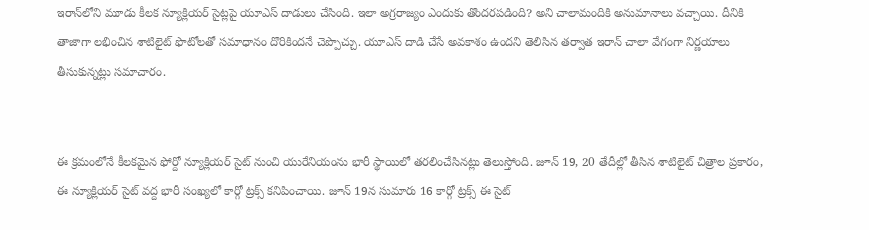ఇరాన్‌లోని మూడు కీలక న్యూక్లియర్ సైట్లపై యూఎస్ దాడులు చేసింది. ఇలా అగ్రరాజ్యం ఎందుకు తొందరపడింది? అని చాలామందికి అనుమానాలు వచ్చాయి. దీనికి తాజాగా లభించిన శాటిలైట్ ఫొటోలతో సమాధానం దొరికిందనే చెప్పొచ్చు. యూఎస్ దాడి చేసే అవకాశం ఉందని తెలిసిన తర్వాత ఇరాన్ చాలా వేగంగా నిర్ణయాలు తీసుకున్నట్లు సమాచారం.


ఈ క్రమంలోనే కీలకమైన ఫోర్దో న్యూక్లియర్ సైట్ నుంచి యురేనియంను భారీ స్థాయిలో తరలించేసినట్లు తెలుస్తోంది. జూన్ 19, 20 తేదీల్లో తీసిన శాటిలైట్ చిత్రాల ప్రకారం, ఈ న్యూక్లియర్ సైట్ వద్ద భారీ సంఖ్యలో కార్గో ట్రక్స్ కనిపించాయి. జూన్ 19న సుమారు 16 కార్గో ట్రక్స్ ఈ సైట్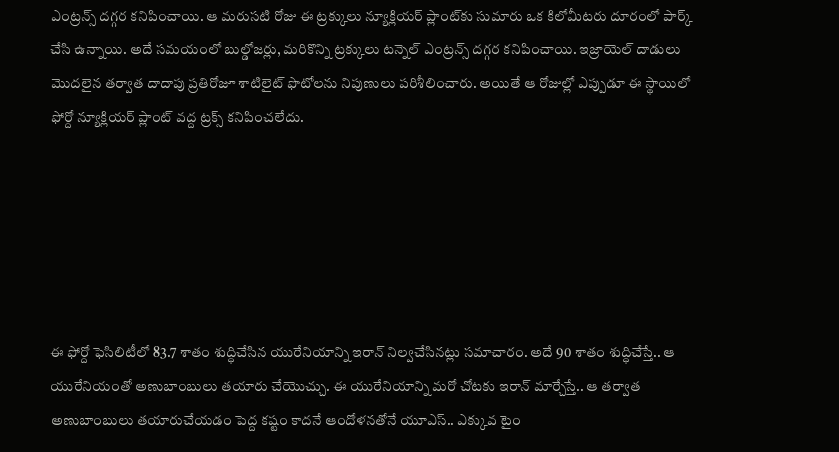ఎంట్రన్స్ దగ్గర కనిపించాయి. ఆ మరుసటి రోజు ఈ ట్రక్కులు న్యూక్లియర్ ప్లాంట్‌కు సుమారు ఒక కిలోమీటరు దూరంలో పార్క్ చేసి ఉన్నాయి. అదే సమయంలో బుల్డోజర్లు, మరికొన్ని ట్రక్కులు టన్నెల్ ఎంట్రన్స్ దగ్గర కనిపించాయి. ఇజ్రాయెల్ దాడులు మొదలైన తర్వాత దాదాపు ప్రతిరోజూ శాటిలైట్ ఫొటోలను నిపుణులు పరిశీలించారు. అయితే ఆ రోజుల్లో ఎప్పుడూ ఈ స్థాయిలో ఫోర్దో న్యూక్లియర్ ప్లాంట్ వద్ద ట్రక్స్ కనిపించలేదు.






ఈ ఫోర్దో ఫెసిలిటీలో 83.7 శాతం శుద్ధిచేసిన యురేనియాన్ని ఇరాన్ నిల్వచేసినట్లు సమాచారం. అదే 90 శాతం శుద్ధిచేస్తే.. ఆ యురేనియంతో అణుబాంబులు తయారు చేయొచ్చు. ఈ యురేనియాన్ని మరో చోటకు ఇరాన్ మార్చేస్తే.. ఆ తర్వాత అణుబాంబులు తయారుచేయడం పెద్ద కష్టం కాదనే ఆందోళనతోనే యూఎస్.. ఎక్కువ టైం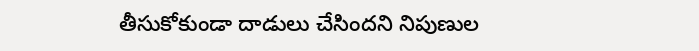తీసుకోకుండా దాడులు చేసిందని నిపుణుల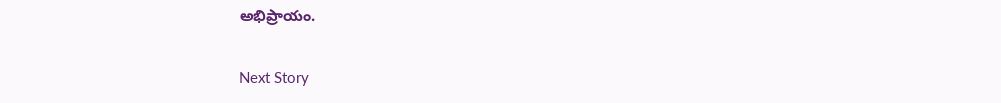అభిప్రాయం.

Next Story